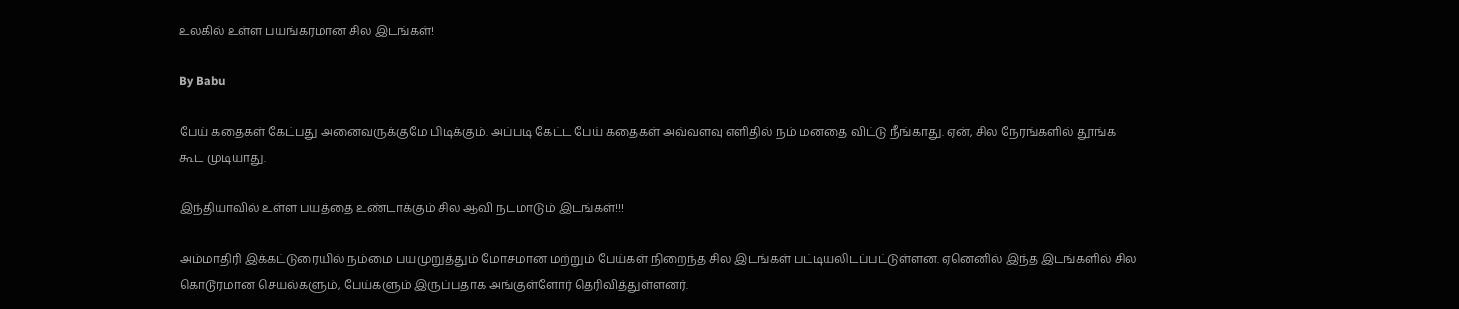உலகில் உள்ள பயங்கரமான சில இடங்கள்!

By Babu

பேய் கதைகள் கேட்பது அனைவருக்குமே பிடிக்கும். அப்படி கேட்ட பேய் கதைகள் அவ்வளவு எளிதில் நம் மனதை விட்டு நீங்காது. ஏன், சில நேரங்களில் தூங்க கூட முடியாது.

இந்தியாவில் உள்ள பயத்தை உண்டாக்கும் சில ஆவி நடமாடும் இடங்கள்!!!

அம்மாதிரி இக்கட்டுரையில் நம்மை பயமுறுத்தும் மோசமான மற்றும் பேய்கள் நிறைந்த சில இடங்கள் பட்டியலிடப்பட்டுள்ளன. ஏனெனில் இந்த இடங்களில் சில கொடூரமான செயல்களும், பேய்களும் இருப்பதாக அங்குள்ளோர் தெரிவித்துள்ளனர்.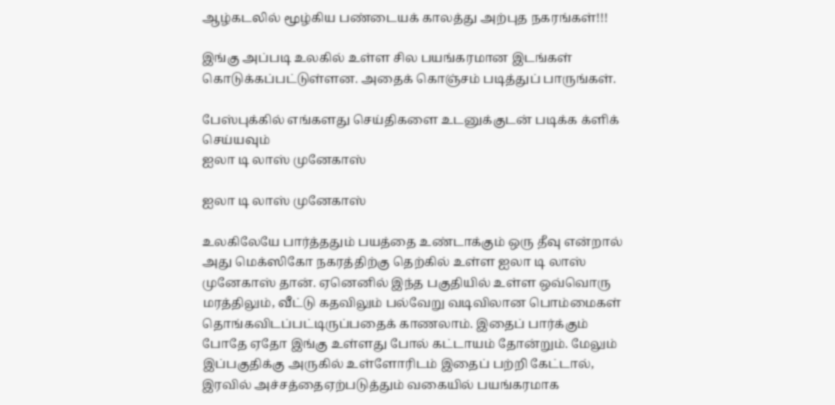ஆழ்கடலில் மூழ்கிய பண்டையக் காலத்து அற்புத நகரங்கள்!!!

இங்கு அப்படி உலகில் உள்ள சில பயங்கரமான இடங்கள் கொடுக்கப்பட்டுள்ளன. அதைக் கொஞ்சம் படித்துப் பாருங்கள்.

பேஸ்புக்கில் எங்களது செய்திகளை உடனுக்குடன் படிக்க க்ளிக் செய்யவும்
ஐலா டி லாஸ் முனேகாஸ்

ஐலா டி லாஸ் முனேகாஸ்

உலகிலேயே பார்த்ததும் பயத்தை உண்டாக்கும் ஒரு தீவு என்றால் அது மெக்ஸிகோ நகரத்திற்கு தெற்கில் உள்ள ஐலா டி லாஸ் முனேகாஸ் தான். ஏனெனில் இந்த பகுதியில் உள்ள ஒவ்வொரு மரத்திலும், வீட்டு கதவிலும் பல்வேறு வடிவிலான பொம்மைகள் தொங்கவிடப்பட்டிருப்பதைக் காணலாம். இதைப் பார்க்கும் போதே ஏதோ இங்கு உள்ளது போல் கட்டாயம் தோன்றும். மேலும் இப்பகுதிக்கு அருகில் உள்ளோரிடம் இதைப் பற்றி கேட்டால், இரவில் அச்சத்தைஏற்படுத்தும் வகையில் பயங்கரமாக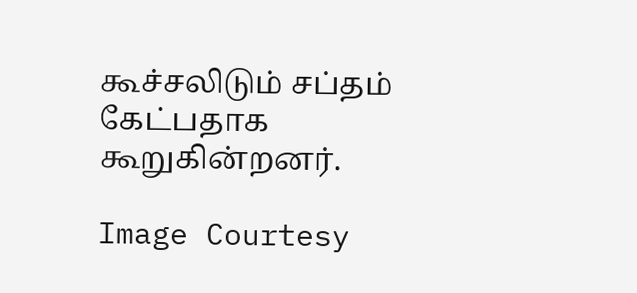கூச்சலிடும் சப்தம் கேட்பதாக கூறுகின்றனர்.

Image Courtesy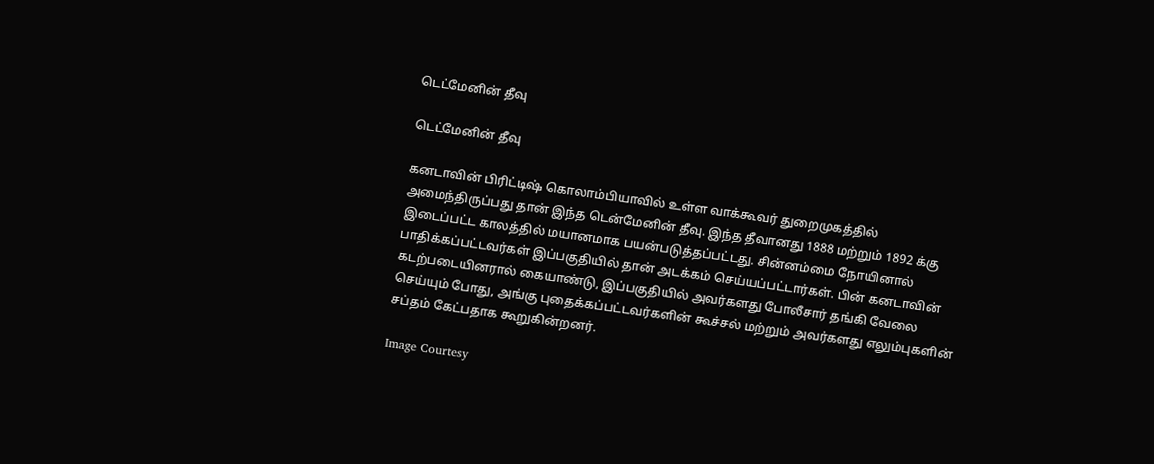டெட்மேனின் தீவு

டெட்மேனின் தீவு

கனடாவின் பிரிட்டிஷ் கொலாம்பியாவில் உள்ள வாக்கூவர் துறைமுகத்தில் அமைந்திருப்பது தான் இந்த டென்மேனின் தீவு. இந்த தீவானது 1888 மற்றும் 1892 க்கு இடைப்பட்ட காலத்தில் மயானமாக பயன்படுத்தப்பட்டது. சின்னம்மை நோயினால் பாதிக்கப்பட்டவர்கள் இப்பகுதியில் தான் அடக்கம் செய்யப்பட்டார்கள். பின் கனடாவின் கடற்படையினரால் கையாண்டு, இப்பகுதியில் அவர்களது போலீசார் தங்கி வேலை செய்யும் போது, அங்கு புதைக்கப்பட்டவர்களின் கூச்சல் மற்றும் அவர்களது எலும்புகளின் சப்தம் கேட்பதாக கூறுகின்றனர்.

Image Courtesy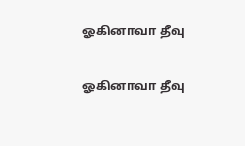ஓகினாவா தீவு

ஓகினாவா தீவு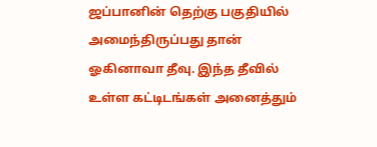ஜப்பானின் தெற்கு பகுதியில் அமைந்திருப்பது தான் ஓகினாவா தீவு. இந்த தீவில் உள்ள கட்டிடங்கள் அனைத்தும்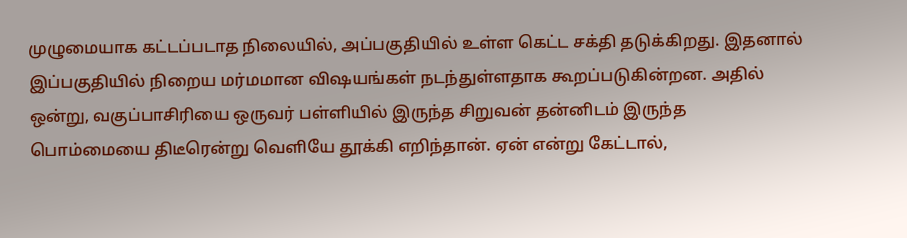முழுமையாக கட்டப்படாத நிலையில், அப்பகுதியில் உள்ள கெட்ட சக்தி தடுக்கிறது. இதனால் இப்பகுதியில் நிறைய மர்மமான விஷயங்கள் நடந்துள்ளதாக கூறப்படுகின்றன. அதில் ஒன்று, வகுப்பாசிரியை ஒருவர் பள்ளியில் இருந்த சிறுவன் தன்னிடம் இருந்த பொம்மையை திடீரென்று வெளியே தூக்கி எறிந்தான். ஏன் என்று கேட்டால்,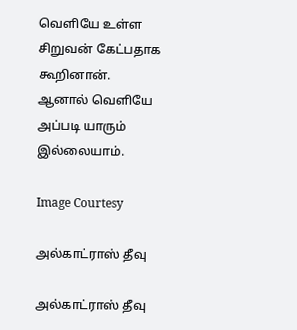வெளியே உள்ள சிறுவன் கேட்பதாக கூறினான். ஆனால் வெளியே அப்படி யாரும் இல்லையாம்.

Image Courtesy

அல்காட்ராஸ் தீவு

அல்காட்ராஸ் தீவு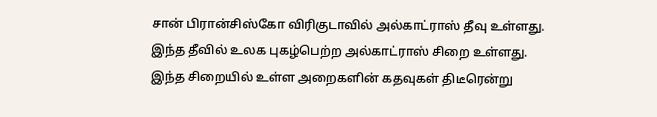சான் பிரான்சிஸ்கோ விரிகுடாவில் அல்காட்ராஸ் தீவு உள்ளது. இந்த தீவில் உலக புகழ்பெற்ற அல்காட்ராஸ் சிறை உள்ளது. இந்த சிறையில் உள்ள அறைகளின் கதவுகள் திடீரென்று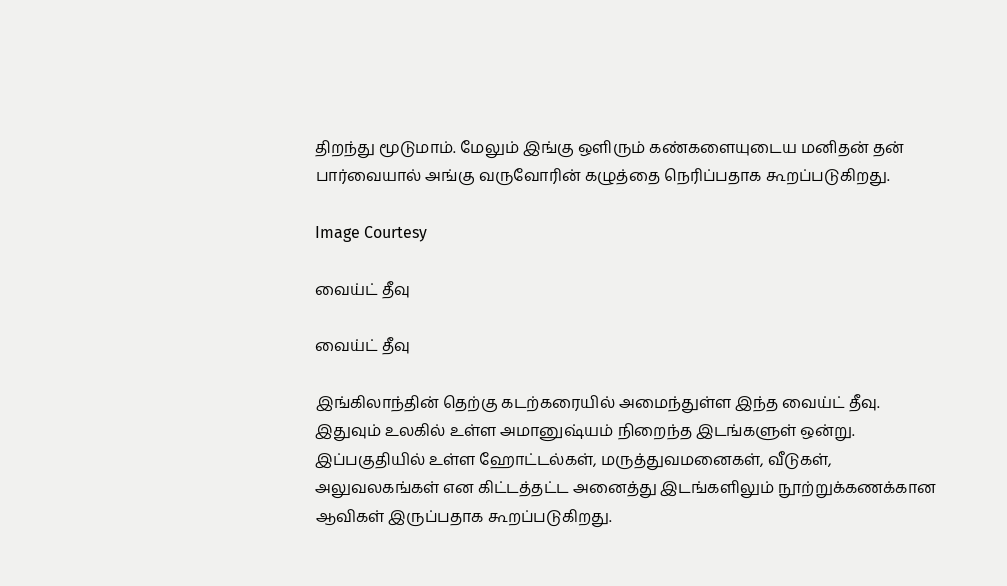திறந்து மூடுமாம். மேலும் இங்கு ஒளிரும் கண்களையுடைய மனிதன் தன் பார்வையால் அங்கு வருவோரின் கழுத்தை நெரிப்பதாக கூறப்படுகிறது.

Image Courtesy

வைய்ட் தீவு

வைய்ட் தீவு

இங்கிலாந்தின் தெற்கு கடற்கரையில் அமைந்துள்ள இந்த வைய்ட் தீவு. இதுவும் உலகில் உள்ள அமானுஷ்யம் நிறைந்த இடங்களுள் ஒன்று. இப்பகுதியில் உள்ள ஹோட்டல்கள், மருத்துவமனைகள், வீடுகள், அலுவலகங்கள் என கிட்டத்தட்ட அனைத்து இடங்களிலும் நூற்றுக்கணக்கான ஆவிகள் இருப்பதாக கூறப்படுகிறது.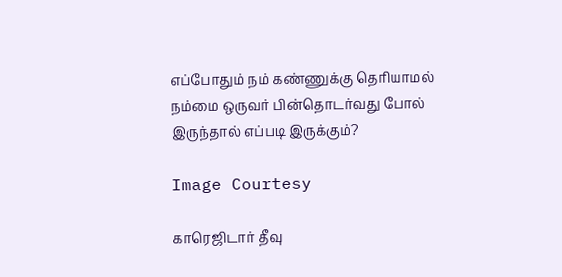எப்போதும் நம் கண்ணுக்கு தெரியாமல் நம்மை ஒருவர் பின்தொடர்வது போல் இருந்தால் எப்படி இருக்கும்?

Image Courtesy

காரெஜிடார் தீவு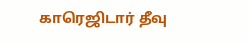காரெஜிடார் தீவு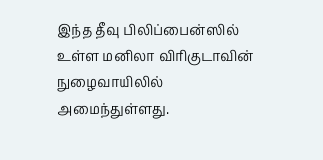இந்த தீவு பிலிப்பைன்ஸில் உள்ள மனிலா விரிகுடாவின் நுழைவாயிலில் அமைந்துள்ளது.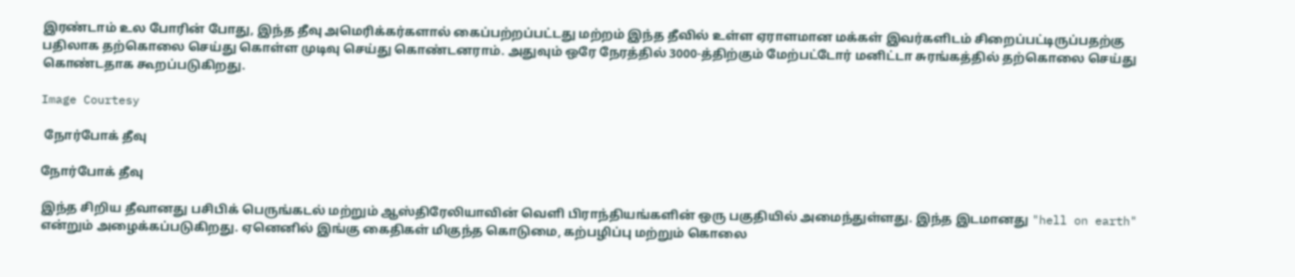இரண்டாம் உல போரின் போது, இந்த தீவு அமெரிக்கர்களால் கைப்பற்றப்பட்டது மற்றம் இந்த தீவில் உள்ள ஏராளமான மக்கள் இவர்களிடம் சிறைப்பட்டிருப்பதற்கு பதிலாக தற்கொலை செய்து கொள்ள முடிவு செய்து கொண்டனராம். அதுவும் ஒரே நேரத்தில் 3000-த்திற்கும் மேற்பட்டோர் மனிட்டா சுரங்கத்தில் தற்கொலை செய்து கொண்டதாக கூறப்படுகிறது.

Image Courtesy

 நோர்போக் தீவு

நோர்போக் தீவு

இந்த சிறிய தீவானது பசிபிக் பெருங்கடல் மற்றும் ஆஸ்திரேலியாவின் வெளி பிராந்தியங்களின் ஒரு பகுதியில் அமைந்துள்ளது. இந்த இடமானது "hell on earth" என்றும் அழைக்கப்படுகிறது. ஏனெனில் இங்கு கைதிகள் மிகுந்த கொடுமை, கற்பழிப்பு மற்றும் கொலை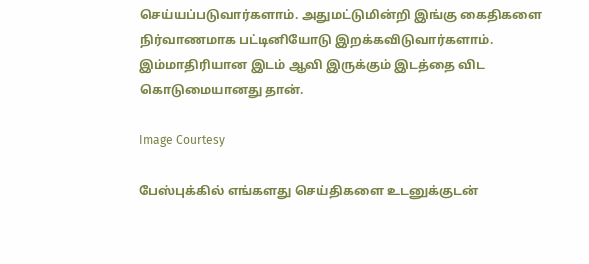செய்யப்படுவார்களாம். அதுமட்டுமின்றி இங்கு கைதிகளை நிர்வாணமாக பட்டினியோடு இறக்கவிடுவார்களாம். இம்மாதிரியான இடம் ஆவி இருக்கும் இடத்தை விட கொடுமையானது தான்.

Image Courtesy

பேஸ்புக்கில் எங்களது செய்திகளை உடனுக்குடன்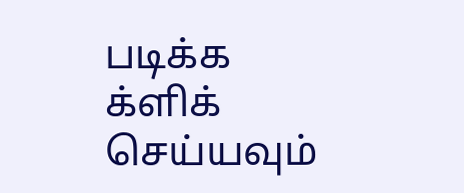படிக்க க்ளிக் செய்யவும்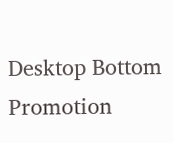Desktop Bottom Promotion